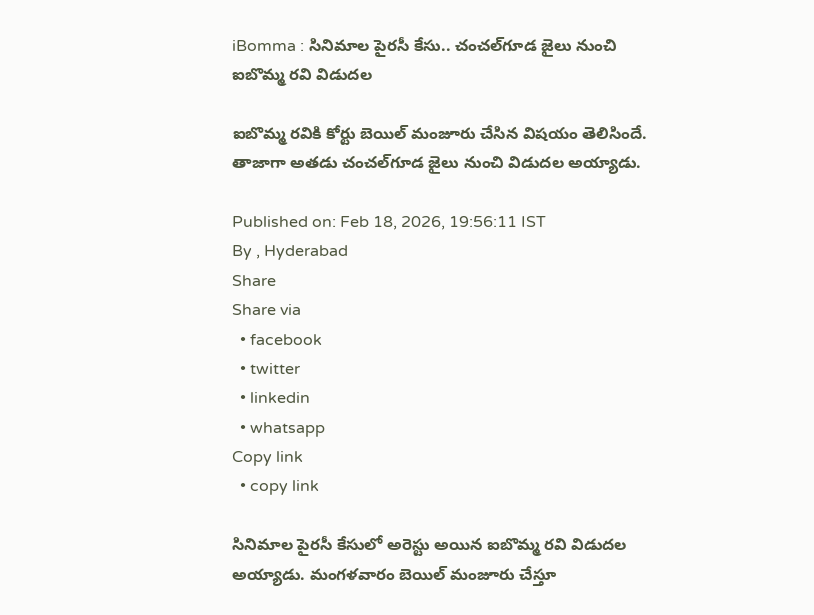iBomma : సినిమాల పైరసీ కేసు.. చంచల్‌గూడ జైలు నుంచి ఐబొమ్మ రవి విడుదల

ఐబొమ్మ రవికి కోర్టు బెయిల్ మంజూరు చేసిన విషయం తెలిసిందే. తాజాగా అతడు చంచల్‌గూడ జైలు నుంచి విడుదల అయ్యాడు.

Published on: Feb 18, 2026, 19:56:11 IST
By , Hyderabad
Share
Share via
  • facebook
  • twitter
  • linkedin
  • whatsapp
Copy link
  • copy link

సినిమాల పైరసీ కేసులో అరెస్టు అయిన ఐబొమ్మ రవి విడుదల అయ్యాడు. మంగళవారం బెయిల్ మంజూరు చేస్తూ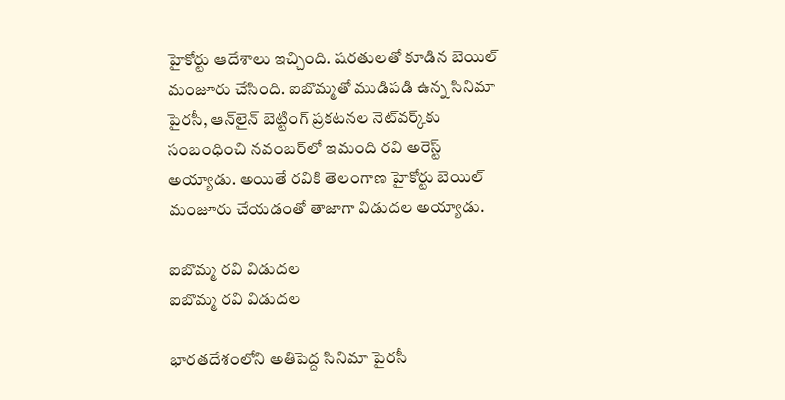హైకోర్టు ఆదేశాలు ఇచ్చింది. షరతులతో కూడిన బెయిల్ మంజూరు చేసింది. ఐబొమ్మతో ముడిపడి ఉన్న సినిమా పైరసీ, ఆన్‌లైన్ బెట్టింగ్ ప్రకటనల నెట్‌వర్క్‌కు సంబంధించి నవంబర్‌లో ఇమంది రవి అరెస్ట్ అయ్యాడు. అయితే రవికి తెలంగాణ హైకోర్టు బెయిల్ మంజూరు చేయడంతో తాజాగా విడుదల అయ్యాడు.

ఐబొమ్మ రవి విడుదల
ఐబొమ్మ రవి విడుదల

భారతదేశంలోని అతిపెద్ద సినిమా పైరసీ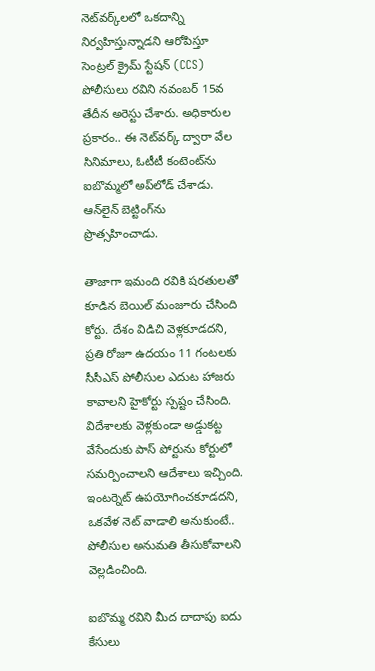నెట్‌వర్క్‌లలో ఒకదాన్ని నిర్వహిస్తున్నాడని ఆరోపిస్తూ సెంట్రల్ క్రైమ్ స్టేషన్ (CCS) పోలీసులు రవిని నవంబర్ 15వ తేదీన అరెస్టు చేశారు. అధికారుల ప్రకారం.. ఈ నెట్‌వర్క్ ద్వారా వేల సినిమాలు, ఓటీటీ కంటెంట్‌ను ఐబొమ్మలో అప్‌లోడ్ చేశాడు. ఆన్‌లైన్ బెట్టింగ్‌ను ప్రొత్సహించాడు.

తాజాగా ఇమంది రవికి షరతులతో కూడిన బెయిల్ మంజూరు చేసింది కోర్టు. దేశం విడిచి వెళ్లకూడదని, ప్రతి రోజూ ఉదయం 11 గంటలకు సీసీఎస్ పోలీసుల ఎదుట హాజరు కావాలని హైకోర్టు స్పష్టం చేసింది. విదేశాలకు వెళ్లకుండా అడ్డుకట్ట వేసేందుకు పాస్ పోర్టును కోర్టులో సమర్పించాలని ఆదేశాలు ఇచ్చింది. ఇంటర్నెట్ ఉపయోగించకూడదని, ఒకవేళ నెట్ వాడాలి అనుకుంటే.. పోలీసుల అనుమతి తీసుకోవాలని వెల్లడించింది.

ఐబొమ్మ రవిని మీద దాదాపు ఐదు కేసులు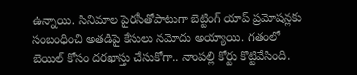ఉన్నాయి. సినిమాల పైరసీతోపాటుగా బెట్టింగ్ యాప్ ప్రమోషన్లకు సంబంధించి అతడిపై కేసులు నమోదు అయ్యాయి. గతంలో బెయిల్ కోసం దరఖాస్తు చేసుకోగా.. నాంపల్లి కోర్టు కొట్టివేసింది.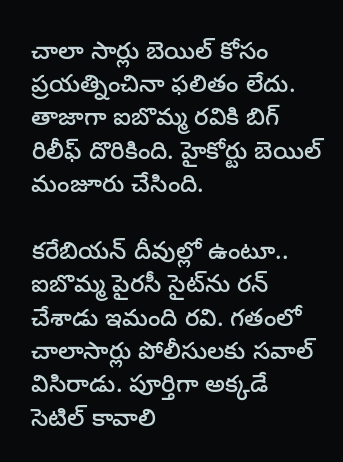చాలా సార్లు బెయిల్ కోసం ప్రయత్నించినా ఫలితం లేదు. తాజాగా ఐబొమ్మ రవికి బిగ్ రిలీఫ్ దొరికింది. హైకోర్టు బెయిల్ మంజూరు చేసింది.

కరేబియన్ దీవుల్లో ఉంటూ.. ఐబొమ్మ పైరసీ సైట్‌ను రన్ చేశాడు ఇమంది రవి. గతంలో చాలాసార్లు పోలీసులకు సవాల్ విసిరాడు. పూర్తిగా అక్కడే సెటిల్ కావాలి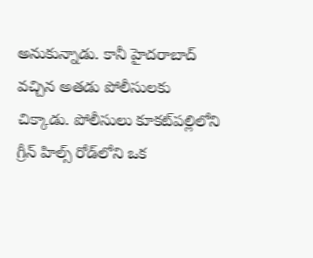అనుకున్నాడు. కానీ హైదరాబాద్ వచ్చిన అతడు పోలీసులకు చిక్కాడు. పోలీసులు కూకట్‌పల్లిలోని గ్రీన్ హిల్స్ రోడ్‌లోని ఒక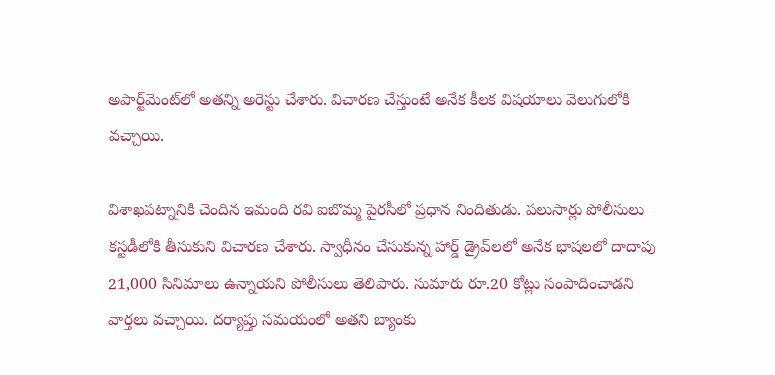అపార్ట్‌మెంట్‌లో అతన్ని అరెస్టు చేశారు. విచారణ చేస్తుంటే అనేక కీలక విషయాలు వెలుగులోకి వచ్చాయి.

విశాఖపట్నానికి చెందిన ఇమంది రవి ఐబొమ్మ పైరసీలో ప్రధాన నిందితుడు. పలుసార్లు పోలీసులు కస్టడీలోకి తీసుకుని విచారణ చేశారు. స్వాధీనం చేసుకున్న హార్డ్ డ్రైవ్‌లలో అనేక భాషలలో దాదాపు 21,000 సినిమాలు ఉన్నాయని పోలీసులు తెలిపారు. సుమారు రూ.20 కోట్లు సంపాదించాడని వార్తలు వచ్చాయి. దర్యాప్తు సమయంలో అతని బ్యాంకు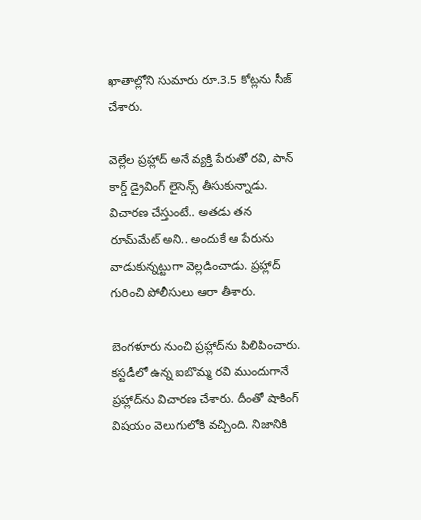ఖాతాల్లోని సుమారు రూ.3.5 కోట్లను సీజ్ చేశారు.

వెల్లేల ప్రహ్లాద్ అనే వ్యక్తి పేరుతో రవి, పాన్ కార్డ్ డ్రైవింగ్ లైసెన్స్ తీసుకున్నాడు. విచారణ చేస్తుంటే.. అతడు తన రూమ్‌మేట్ అని.. అందుకే ఆ పేరును వాడుకున్నట్టుగా వెల్లడించాడు. ప్రహ్లాద్ గురించి పోలీసులు ఆరా తీశారు.

బెంగళూరు నుంచి ప్రహ్లాద్‌ను పిలిపించారు. కస్టడీలో ఉన్న ఐబొమ్మ రవి ముందుగానే ప్రహ్లాద్‌ను విచారణ చేశారు. దీంతో షాకింగ్ విషయం వెలుగులోకి వచ్చింది. నిజానికి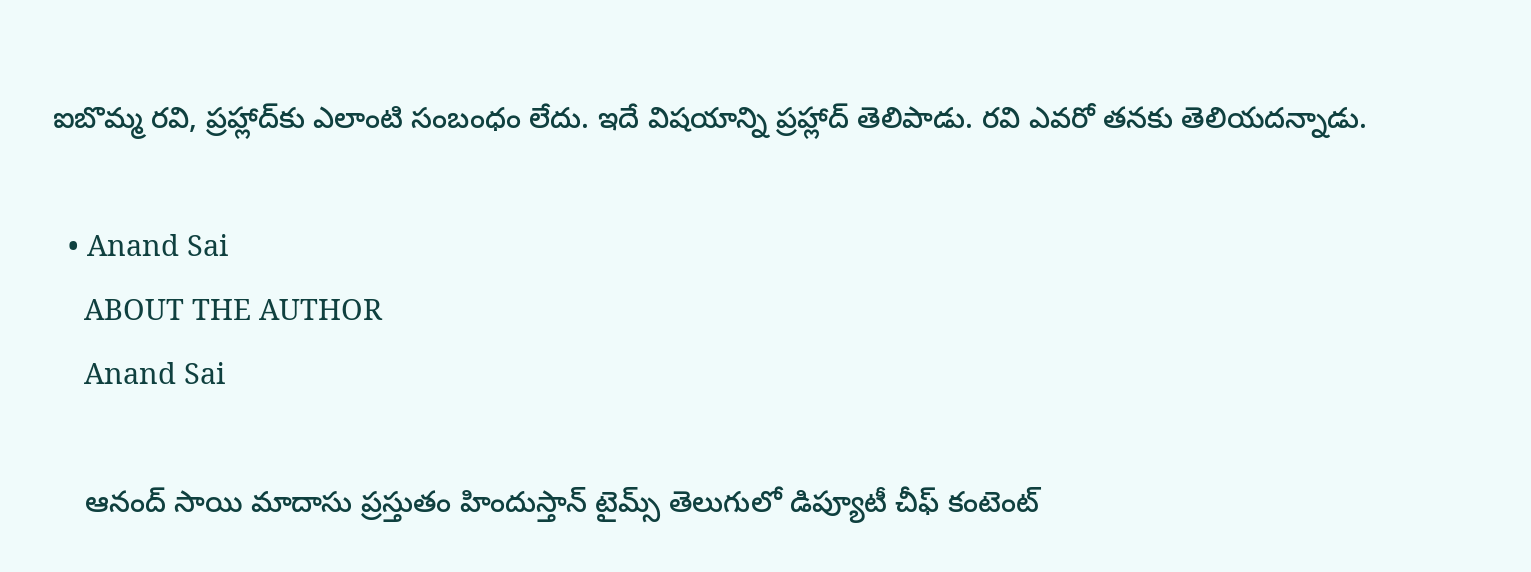ఐబొమ్మ రవి, ప్రహ్లాద్‌కు ఎలాంటి సంబంధం లేదు. ఇదే విషయాన్ని ప్రహ్లాద్ తెలిపాడు. రవి ఎవరో తనకు తెలియదన్నాడు.

  • Anand Sai
    ABOUT THE AUTHOR
    Anand Sai

    ఆనంద్ సాయి మాదాసు ప్రస్తుతం హిందుస్తాన్ టైమ్స్ తెలుగులో డిప్యూటీ చీఫ్ కంటెంట్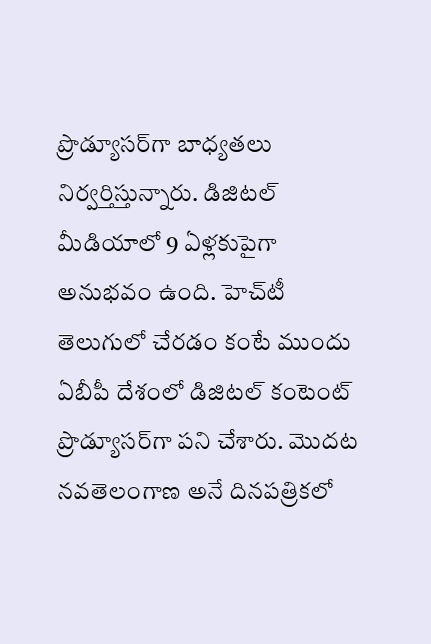ప్రొడ్యూసర్‌గా బాధ్యతలు నిర్వర్తిస్తున్నారు. డిజిటల్ మీడియాలో 9 ఏళ్లకుపైగా అనుభవం ఉంది. హెచ్‌టీ తెలుగులో చేరడం కంటే ముందు ఏబీపీ దేశంలో డిజిటల్ కంటెంట్ ప్రొడ్యూసర్‌గా పని చేశారు. మెుదట నవతెలంగాణ అనే దినపత్రికలో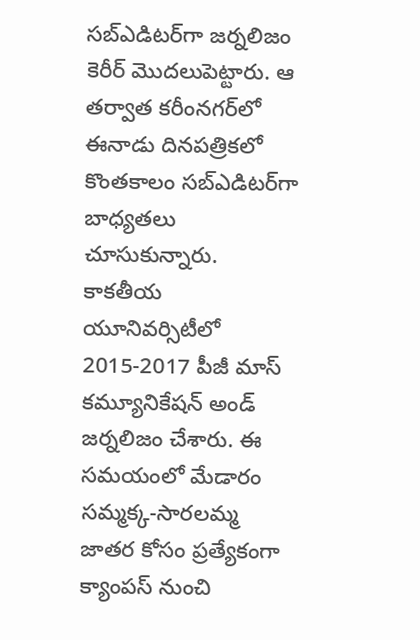సబ్ఎడిటర్‌గా జర్నలిజం కెరీర్ మెుదలుపెట్టారు. ఆ తర్వాత కరీంనగర్‌లో ఈనాడు దినపత్రికలో కొంతకాలం సబ్‌ఎడిటర్‌గా బాధ్యతలు చూసుకున్నారు. కాకతీయ యూనివర్సిటీలో 2015-2017 పీజీ మాస్ కమ్యూనికేషన్ అండ్ జర్నలిజం చేశారు. ఈ సమయంలో మేడారం సమ్మక్క-సారలమ్మ జాతర కోసం ప్రత్యేకంగా క్యాంపస్ నుంచి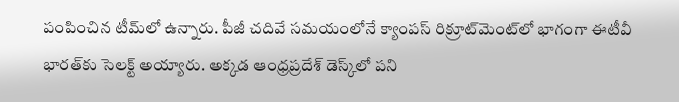పంపించిన టీమ్‌లో ఉన్నారు. పీజీ చదివే సమయంలోనే క్యాంపస్ రిక్రూట్‌మెంట్‌లో భాగంగా ఈటీవీ భారత్‌కు సెలక్ట్ అయ్యారు. అక్కడ ఆంధ్రప్రదేశ్‌ డెస్క్‌లో పని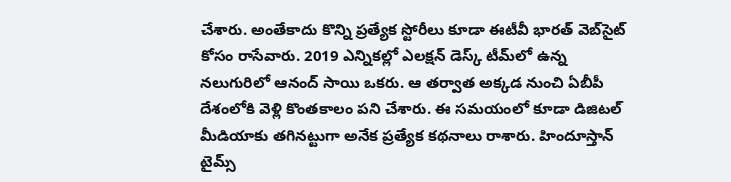చేశారు. అంతేకాదు కొన్ని ప్రత్యేక స్టోరీలు కూడా ఈటీవీ భారత్ వెబ్‌సైట్ కోసం రాసేవారు. 2019 ఎన్నికల్లో ఎలక్షన్ డెస్క్‌ టీమ్‌లో ఉన్న నలుగురిలో ఆనంద్ సాయి ఒకరు. ఆ తర్వాత అక్కడ నుంచి ఏబీపీ దేశంలోకి వెళ్లి కొంతకాలం పని చేశారు. ఈ సమయంలో కూడా డిజిటల్ మీడియాకు తగినట్టుగా అనేక ప్రత్యేక కథనాలు రాశారు. హిందూస్తాన్ టైమ్స్‌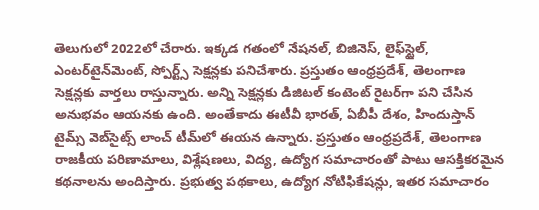తెలుగులో 2022లో చేరారు. ఇక్కడ గతంలో నేషనల్, బిజినెస్, లైఫ్‌స్టైల్, ఎంటర్‌టైన్‌మెంట్‌, స్పోర్ట్స్‌ సెక్షన్లకు పనిచేశారు. ప్రస్తుతం ఆంధ్రప్రదేశ్, తెలంగాణ సెక్షన్లకు వార్తలు రాస్తున్నారు. అన్ని సెక్షన్లకు డిజిటల్ కంటెంట్ రైటర్‌గా పని చేసిన అనుభవం ఆయనకు ఉంది. అంతేకాదు ఈటీవీ భారత్, ఏబీపీ దేశం, హిందుస్తాన్ టైమ్స్ వెబ్‌సైట్స్ లాంచ్ టీమ్‌లో ఈయన ఉన్నారు. ప్రస్తుతం ఆంధ్రప్రదేశ్, తెలంగాణ రాజకీయ పరిణామాలు, విశ్లేషణలు, విద్య, ఉద్యోగ సమాచారంతో పాటు ఆసక్తికరమైన కథనాలను అందిస్తారు. ప్రభుత్వ పథకాలు, ఉద్యోగ నోటిఫికేషన్లు, ఇతర సమాచారం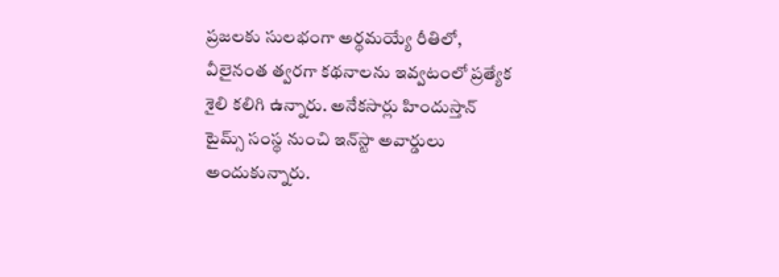ప్రజలకు సులభంగా అర్థమయ్యే రీతిలో, వీలైనంత త్వరగా కథనాలను ఇవ్వటంలో ప్రత్యేక శైలి కలిగి ఉన్నారు. అనేకసార్లు హిందుస్తాన్ టైమ్స్ సంస్థ నుంచి ఇన్‌స్టా అవార్డులు అందుకున్నారు.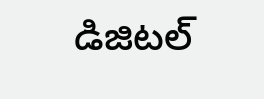డిజిటల్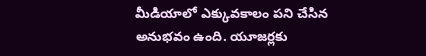మీడియాలో ఎక్కువకాలం పని చేసిన అనుభవం ఉంది. యూజర్లకు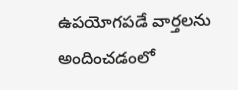ఉపయోగపడే వార్తలను అందించడంలో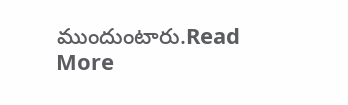ముందుంటారు.Read More